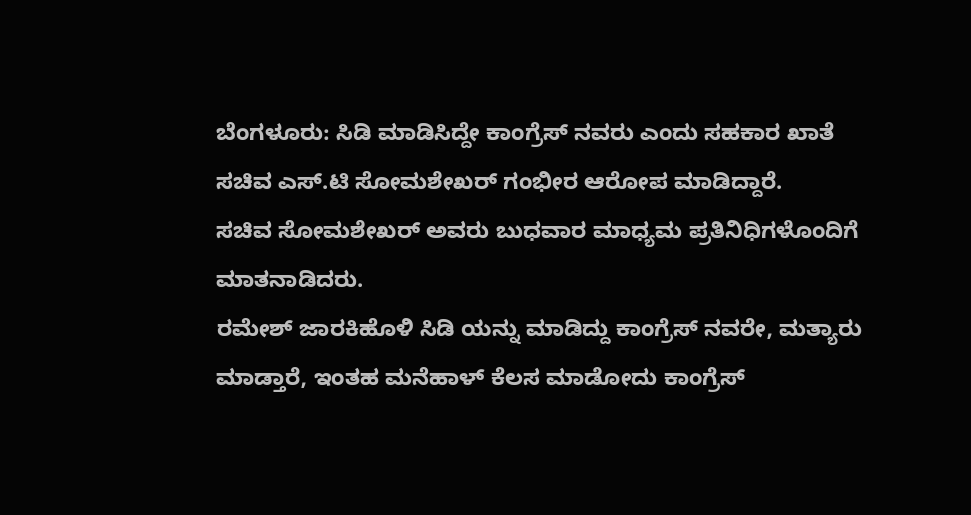ಬೆಂಗಳೂರು: ಸಿಡಿ ಮಾಡಿಸಿದ್ದೇ ಕಾಂಗ್ರೆಸ್ ನವರು ಎಂದು ಸಹಕಾರ ಖಾತೆ ಸಚಿವ ಎಸ್.ಟಿ ಸೋಮಶೇಖರ್ ಗಂಭೀರ ಆರೋಪ ಮಾಡಿದ್ದಾರೆ.
ಸಚಿವ ಸೋಮಶೇಖರ್ ಅವರು ಬುಧವಾರ ಮಾಧ್ಯಮ ಪ್ರತಿನಿಧಿಗಳೊಂದಿಗೆ ಮಾತನಾಡಿದರು.
ರಮೇಶ್ ಜಾರಕಿಹೊಳಿ ಸಿಡಿ ಯನ್ನು ಮಾಡಿದ್ದು ಕಾಂಗ್ರೆಸ್ ನವರೇ, ಮತ್ಯಾರು ಮಾಡ್ತಾರೆ, ಇಂತಹ ಮನೆಹಾಳ್ ಕೆಲಸ ಮಾಡೋದು ಕಾಂಗ್ರೆಸ್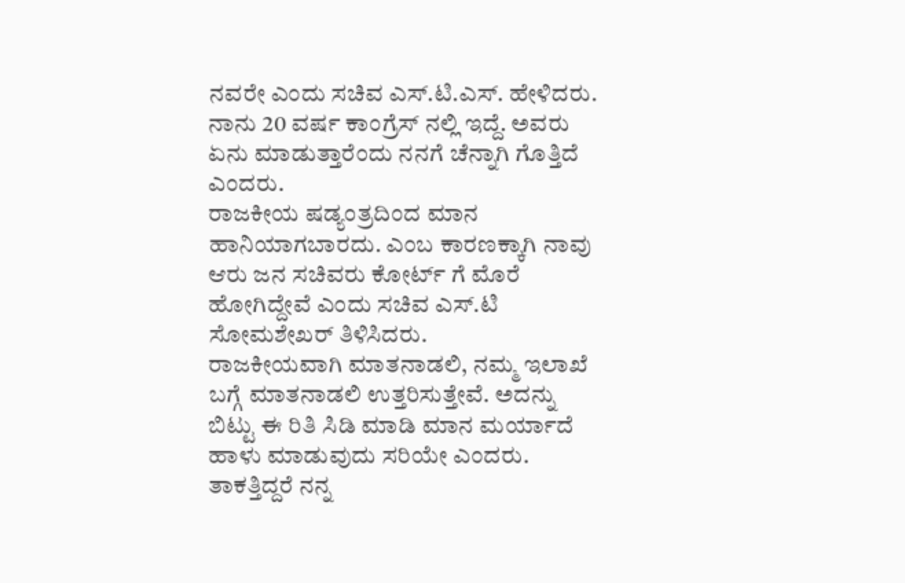ನವರೇ ಎಂದು ಸಚಿವ ಎಸ್.ಟಿ.ಎಸ್. ಹೇಳಿದರು.
ನಾನು 20 ವರ್ಷ ಕಾಂಗ್ರೆಸ್ ನಲ್ಲಿ ಇದ್ದೆ. ಅವರು ಏನು ಮಾಡುತ್ತಾರೆಂದು ನನಗೆ ಚೆನ್ನಾಗಿ ಗೊತ್ತಿದೆ ಎಂದರು.
ರಾಜಕೀಯ ಷಡ್ಯಂತ್ರದಿಂದ ಮಾನ ಹಾನಿಯಾಗಬಾರದು. ಎಂಬ ಕಾರಣಕ್ಕಾಗಿ ನಾವು ಆರು ಜನ ಸಚಿವರು ಕೋರ್ಟ್ ಗೆ ಮೊರೆ ಹೋಗಿದ್ದೇವೆ ಎಂದು ಸಚಿವ ಎಸ್.ಟಿ ಸೋಮಶೇಖರ್ ತಿಳಿಸಿದರು.
ರಾಜಕೀಯವಾಗಿ ಮಾತನಾಡಲಿ, ನಮ್ಮ ಇಲಾಖೆ ಬಗ್ಗೆ ಮಾತನಾಡಲಿ ಉತ್ತರಿಸುತ್ತೇವೆ. ಅದನ್ನು ಬಿಟ್ಟು ಈ ರಿತಿ ಸಿಡಿ ಮಾಡಿ ಮಾನ ಮರ್ಯಾದೆ ಹಾಳು ಮಾಡುವುದು ಸರಿಯೇ ಎಂದರು.
ತಾಕತ್ತಿದ್ದರೆ ನನ್ನ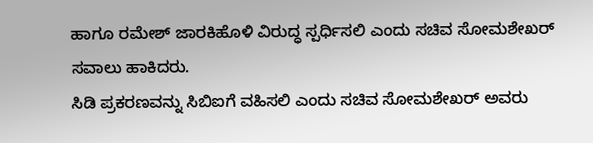ಹಾಗೂ ರಮೇಶ್ ಜಾರಕಿಹೊಳಿ ವಿರುದ್ಧ ಸ್ಪರ್ಧಿಸಲಿ ಎಂದು ಸಚಿವ ಸೋಮಶೇಖರ್ ಸವಾಲು ಹಾಕಿದರು.
ಸಿಡಿ ಪ್ರಕರಣವನ್ನು ಸಿಬಿಐಗೆ ವಹಿಸಲಿ ಎಂದು ಸಚಿವ ಸೋಮಶೇಖರ್ ಅವರು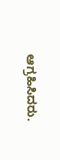ಆಗ್ರಹಿಸಿದರು.